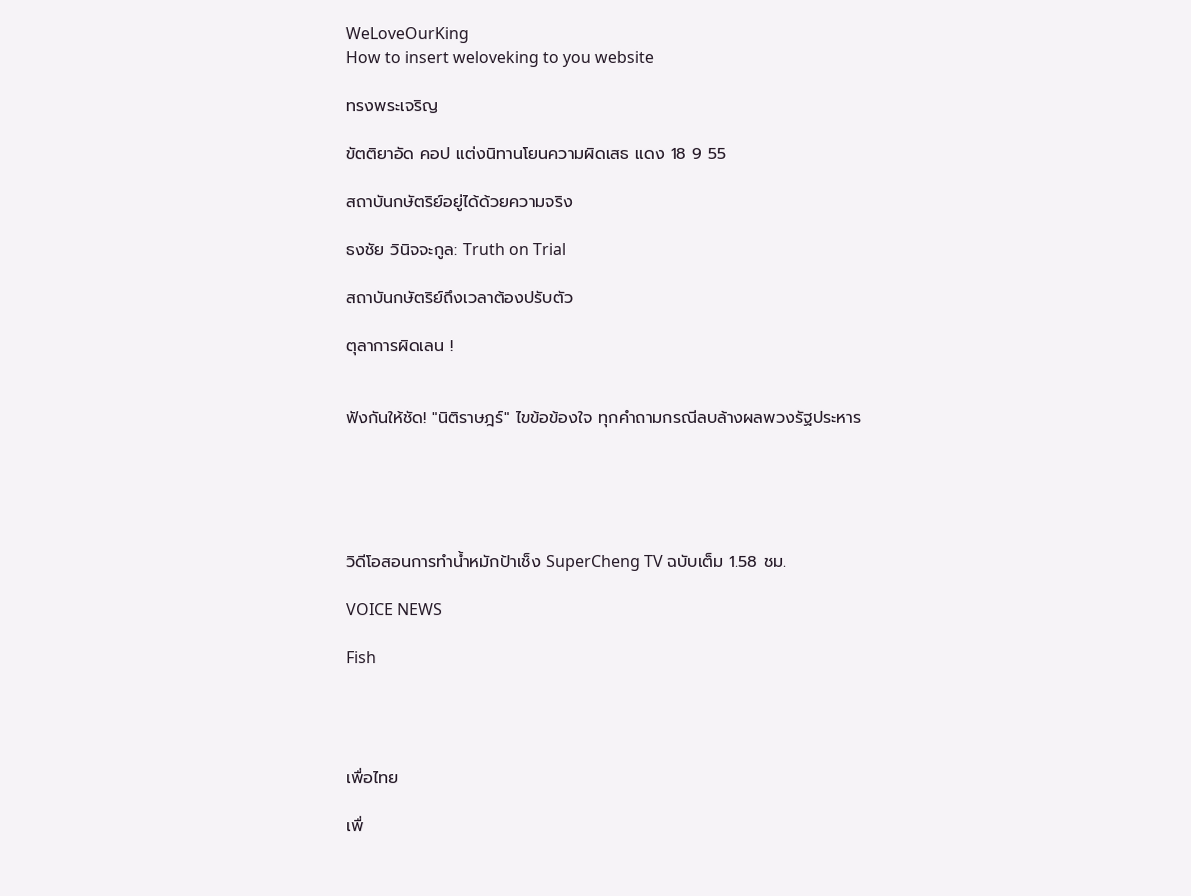WeLoveOurKing
How to insert weloveking to you website

ทรงพระเจริญ

ขัตติยาอัด คอป แต่งนิทานโยนความผิดเสธ แดง 18 9 55

สถาบันกษัตริย์อยู่ได้ด้วยความจริง

ธงชัย วินิจจะกูล: Truth on Trial

สถาบันกษัตริย์ถึงเวลาต้องปรับตัว

ตุลาการผิดเลน !


ฟังกันให้ชัด! "นิติราษฎร์" ไขข้อข้องใจ ทุกคำถามกรณีลบล้างผลพวงรัฐประหาร





วิดีโอสอนการทำน้ำหมักป้าเช็ง SuperCheng TV ฉบับเต็ม 1.58 ชม.

VOICE NEWS

Fish




เพื่อไทย

เพื่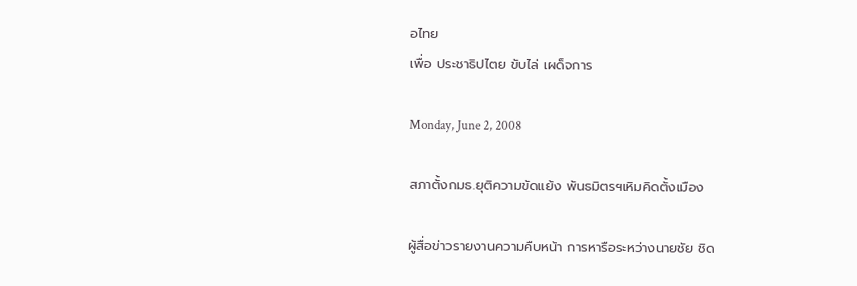อไทย
เพื่อ ประชาธิปไตย ขับไล่ เผด็จการ

Monday, June 2, 2008

สภาตั้งกมธ.ยุติความขัดแย้ง พันธมิตรฯเหิมคิดตั้งเมือง

ผู้สื่อข่าวรายงานความคืบหน้า การหารือระหว่างนายชัย ชิด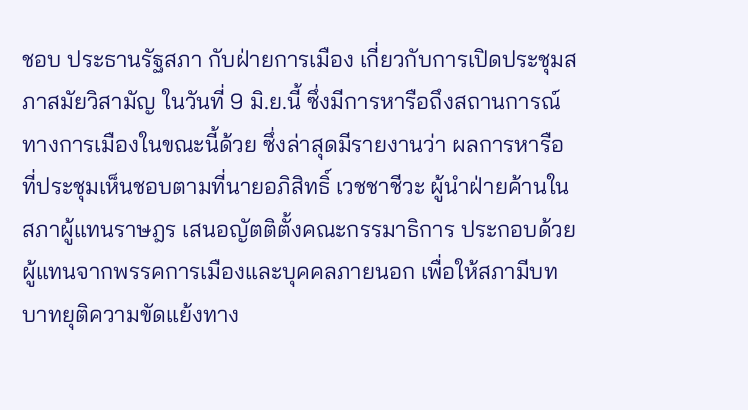ชอบ ประธานรัฐสภา กับฝ่ายการเมือง เกี่ยวกับการเปิดประชุมสภาสมัยวิสามัญ ในวันที่ 9 มิ.ย.นี้ ซึ่งมีการหารือถึงสถานการณ์ทางการเมืองในขณะนี้ด้วย ซึ่งล่าสุดมีรายงานว่า ผลการหารือที่ประชุมเห็นชอบตามที่นายอภิสิทธิ์ เวชชาชีวะ ผู้นำฝ่ายค้านในสภาผู้แทนราษฎร เสนอญัตติตั้งคณะกรรมาธิการ ประกอบด้วย ผู้แทนจากพรรคการเมืองและบุคคลภายนอก เพื่อให้สภามีบทบาทยุติความขัดแย้งทาง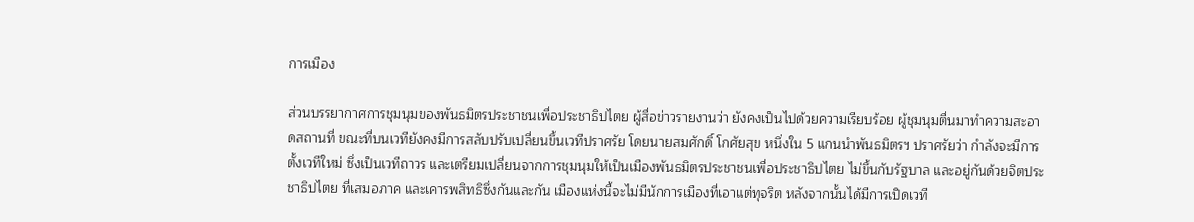การเมือง

ส่วนบรรยากาศการชุมนุมของพันธมิตรประชาชนเพื่อประชาธิปไตย ผู้สื่อข่าวรายงานว่า ยังคงเป็นไปด้วยความเรียบร้อย ผู้ชุมนุมตื่นมาทำความสะอาดสถานที่ ขณะที่บนเวทียังคงมีการสลับปรับเปลี่ยนขึ้นเวทีปราศรัย โดยนายสมศักดิ์ โกศัยสุข หนึ่งใน 5 แกนนำพันธมิตรฯ ปราศรัยว่า กำลังจะมีการตั้งเวทีใหม่ ซึ่งเป็นเวทีถาวร และเตรียมเปลี่ยนจากการชุมนุมให้เป็นเมืองพันธมิตรประชาชนเพื่อประชาธิปไตย ไม่ขึ้นกับรัฐบาล และอยู่กันด้วยจิตประชาธิปไตย ที่เสมอภาค และเคารพสิทธิซึ่งกันและกัน เมืองแห่งนี้จะไม่มีนักการเมืองที่เอาแต่ทุจริต หลังจากนั้นได้มีการเปิดเวที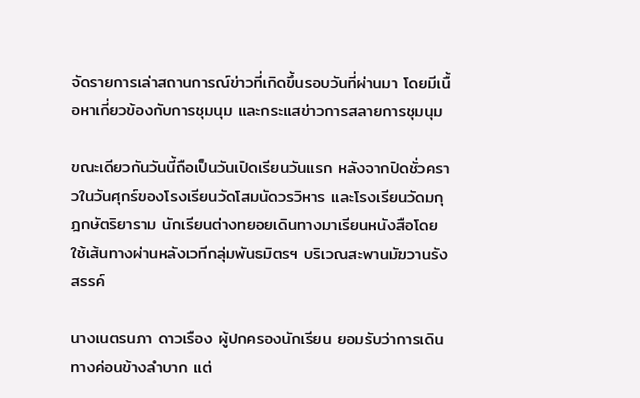จัดรายการเล่าสถานการณ์ข่าวที่เกิดขึ้นรอบวันที่ผ่านมา โดยมีเนื้อหาเกี่ยวข้องกับการชุมนุม และกระแสข่าวการสลายการชุมนุม

ขณะเดียวกันวันนี้ถือเป็นวันเปิดเรียนวันแรก หลังจากปิดชั่วคราวในวันศุกร์ของโรงเรียนวัดโสมนัดวรวิหาร และโรงเรียนวัดมกุฎกษัตริยาราม นักเรียนต่างทยอยเดินทางมาเรียนหนังสือโดยใช้เส้นทางผ่านหลังเวทีกลุ่มพันธมิตรฯ บริเวณสะพานมัฆวานรังสรรค์

นางเนตรนภา ดาวเรือง ผู้ปกครองนักเรียน ยอมรับว่าการเดินทางค่อนข้างลำบาก แต่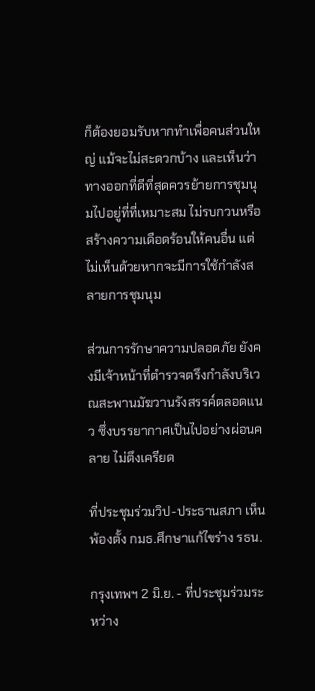ก็ต้องยอมรับหากทำเพื่อคนส่วนใหญ่ แม้จะไม่สะดวกบ้าง และเห็นว่าทางออกที่ดีที่สุดควรย้ายการชุมนุมไปอยู่ที่ที่เหมาะสม ไม่รบกวนหรือสร้างความเดือดร้อนให้คนอื่น แต่ไม่เห็นด้วยหากจะมีการใช้กำลังสลายการชุมนุม

ส่วนการรักษาความปลอดภัย ยังคงมีเจ้าหน้าที่ตำรวจตรึงกำลังบริเวณสะพานมัฆวานรังสรรค์ตลอดแนว ซึ่งบรรยากาศเป็นไปอย่างผ่อนคลาย ไม่ตึงเครียด

ที่ประชุมร่วมวิป-ประธานสภา เห็นพ้องตั้ง กมธ.ศึกษาแก้ไขร่าง รธน.

กรุงเทพฯ 2 มิ.ย. - ที่ประชุมร่วมระหว่าง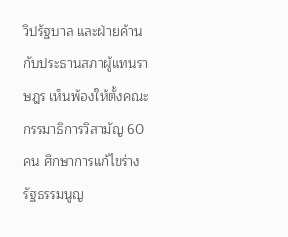วิปรัฐบาล และฝ่ายค้าน กับประธานสภาผู้แทนราษฎร เห็นพ้องให้ตั้งคณะกรรมาธิการวิสามัญ 60 คน ศึกษาการแก้ไขร่างรัฐธรรมนูญ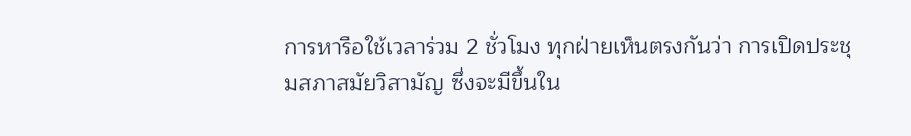การหารือใช้เวลาร่วม 2 ชั่วโมง ทุกฝ่ายเห็นตรงกันว่า การเปิดประชุมสภาสมัยวิสามัญ ซึ่งจะมีขึ้นใน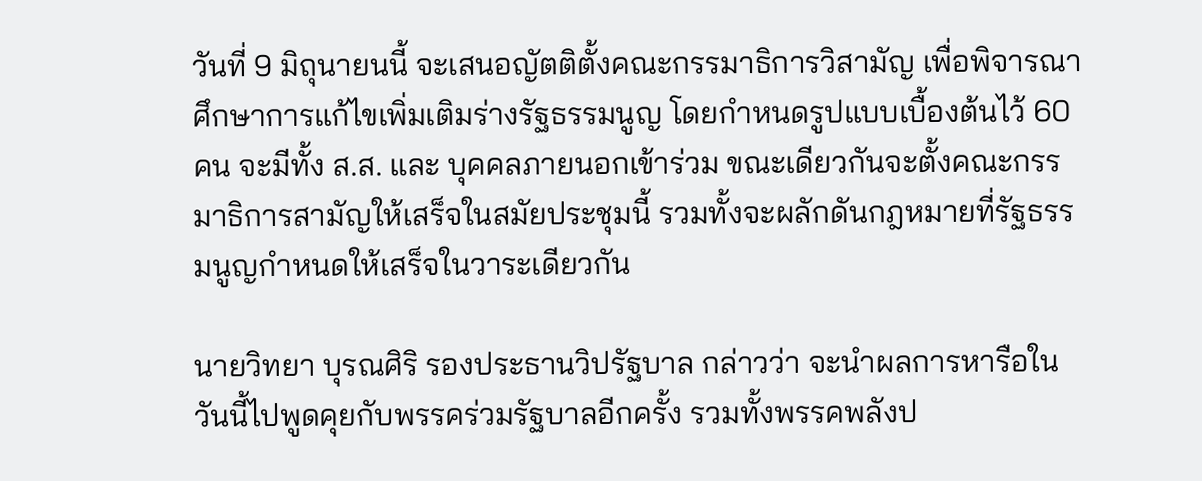วันที่ 9 มิถุนายนนี้ จะเสนอญัตติตั้งคณะกรรมาธิการวิสามัญ เพื่อพิจารณาศึกษาการแก้ไขเพิ่มเติมร่างรัฐธรรมนูญ โดยกำหนดรูปแบบเบื้องต้นไว้ 60 คน จะมีทั้ง ส.ส. และ บุคคลภายนอกเข้าร่วม ขณะเดียวกันจะตั้งคณะกรรมาธิการสามัญให้เสร็จในสมัยประชุมนี้ รวมทั้งจะผลักดันกฎหมายที่รัฐธรรมนูญกำหนดให้เสร็จในวาระเดียวกัน

นายวิทยา บุรณศิริ รองประธานวิปรัฐบาล กล่าวว่า จะนำผลการหารือในวันนี้ไปพูดคุยกับพรรคร่วมรัฐบาลอีกครั้ง รวมทั้งพรรคพลังป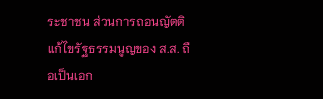ระชาชน ส่วนการถอนญัตติแก้ไขรัฐธรรมนูญของ ส.ส. ถือเป็นเอก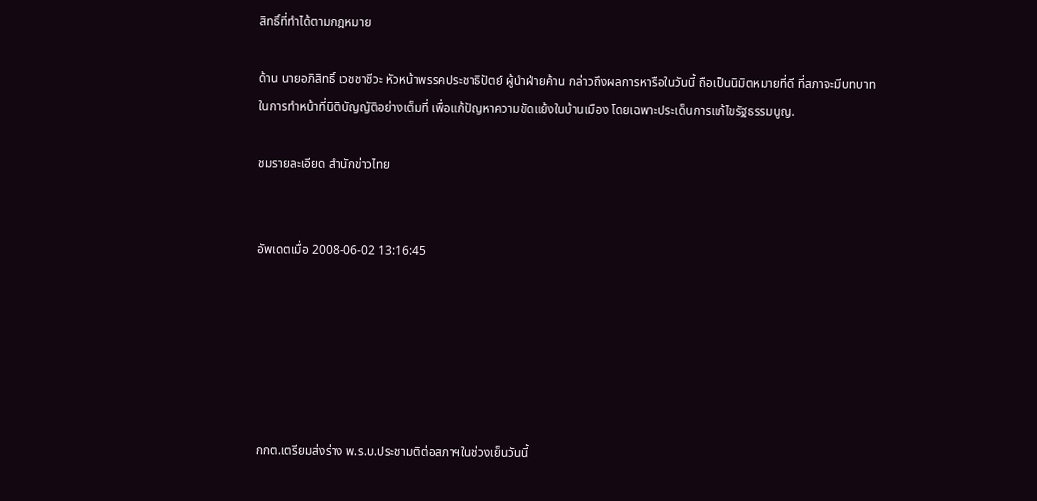สิทธิ์ที่ทำได้ตามกฎหมาย

ด้าน นายอภิสิทธิ์ เวชชาชีวะ หัวหน้าพรรคประชาธิปัตย์ ผู้นำฝ่ายค้าน กล่าวถึงผลการหารือในวันนี้ ถือเป็นนิมิตหมายที่ดี ที่สภาจะมีบทบาทในการทำหน้าที่นิติบัญญัติอย่างเต็มที่ เพื่อแก้ปัญหาความขัดแย้งในบ้านเมือง โดยเฉพาะประเด็นการแก้ไขรัฐธรรมนูญ.

ชมรายละเอียด สำนักข่าวไทย


อัพเดตเมื่อ 2008-06-02 13:16:45






กกต.เตรียมส่งร่าง พ.ร.บ.ประชามติต่อสภาฯในช่วงเย็นวันนี้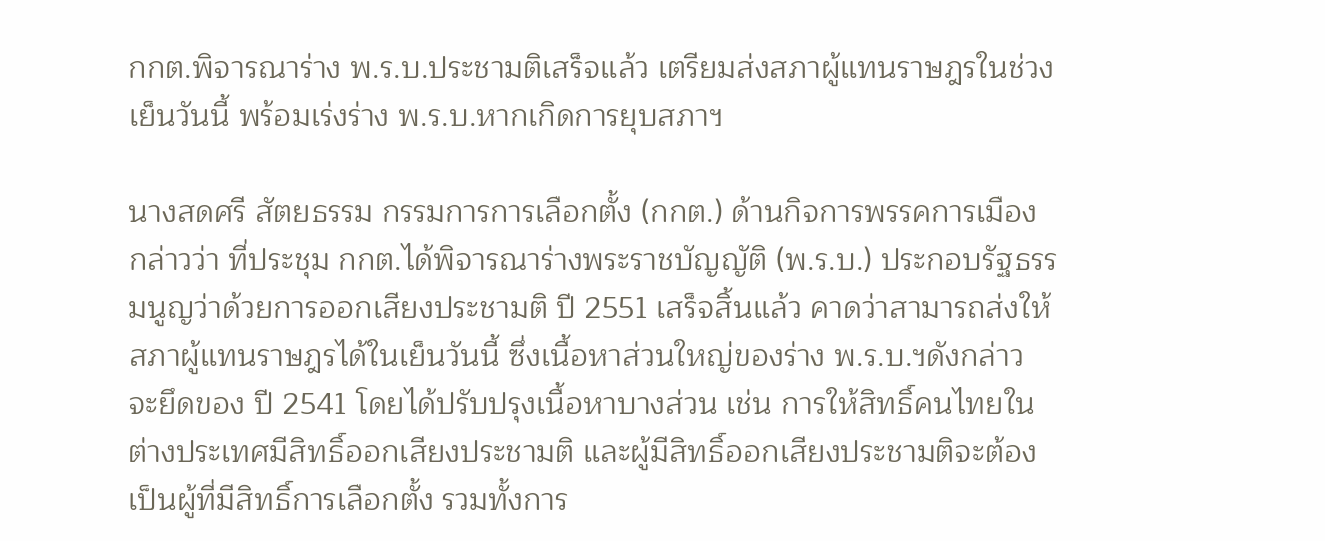กกต.พิจารณาร่าง พ.ร.บ.ประชามติเสร็จแล้ว เตรียมส่งสภาผู้แทนราษฎรในช่วงเย็นวันนี้ พร้อมเร่งร่าง พ.ร.บ.หากเกิดการยุบสภาฯ

นางสดศรี สัตยธรรม กรรมการการเลือกตั้ง (กกต.) ด้านกิจการพรรคการเมือง กล่าวว่า ที่ประชุม กกต.ได้พิจารณาร่างพระราชบัญญัติ (พ.ร.บ.) ประกอบรัฐธรรมนูญว่าด้วยการออกเสียงประชามติ ปี 2551 เสร็จสิ้นแล้ว คาดว่าสามารถส่งให้สภาผู้แทนราษฎรได้ในเย็นวันนี้ ซึ่งเนื้อหาส่วนใหญ่ของร่าง พ.ร.บ.ฯดังกล่าว จะยึดของ ปี 2541 โดยได้ปรับปรุงเนื้อหาบางส่วน เช่น การให้สิทธิ์คนไทยในต่างประเทศมีสิทธิ์ออกเสียงประชามติ และผู้มีสิทธิ์ออกเสียงประชามติจะต้องเป็นผู้ที่มีสิทธิ์การเลือกตั้ง รวมทั้งการ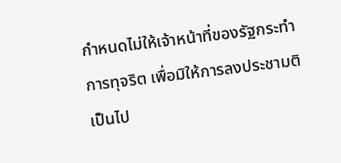กำหนดไม่ให้เจ้าหน้าที่ของรัฐกระทำการทุจริต เพื่อมิให้การลงประชามติเป็นไป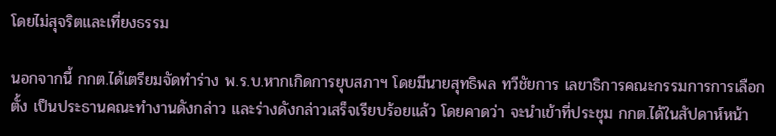โดยไม่สุจริตและเที่ยงธรรม

นอกจากนี้ กกต.ได้เตรียมจัดทำร่าง พ.ร.บ.หากเกิดการยุบสภาฯ โดยมีนายสุทธิพล ทวีชัยการ เลขาธิการคณะกรรมการการเลือกตั้ง เป็นประธานคณะทำงานดังกล่าว และร่างดังกล่าวเสร็จเรียบร้อยแล้ว โดยคาดว่า จะนำเข้าที่ประชุม กกต.ได้ในสัปดาห์หน้า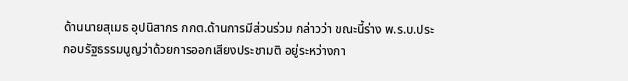ด้านนายสุเมธ อุปนิสากร กกต.ด้านการมีส่วนร่วม กล่าวว่า ขณะนี้ร่าง พ.ร.บ.ประกอบรัฐธรรมนูญว่าด้วยการออกเสียงประชามติ อยู่ระหว่างกา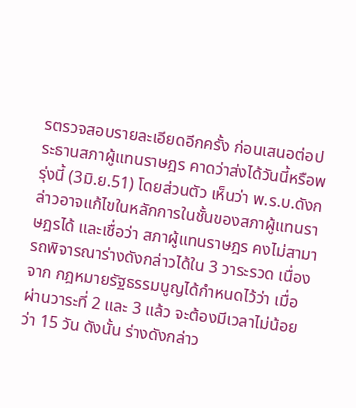รตรวจสอบรายละเอียดอีกครั้ง ก่อนเสนอต่อประธานสภาผู้แทนราษฎร คาดว่าส่งได้วันนี้หรือพรุ่งนี้ (3มิ.ย.51) โดยส่วนตัว เห็นว่า พ.ร.บ.ดังกล่าวอาจแก้ไขในหลักการในชั้นของสภาผู้แทนราษฎรได้ และเชื่อว่า สภาผู้แทนราษฎร คงไม่สามารถพิจารณาร่างดังกล่าวได้ใน 3 วาระรวด เนื่องจาก กฎหมายรัฐธรรมนูญได้กำหนดไว้ว่า เมื่อผ่านวาระที่ 2 และ 3 แล้ว จะต้องมีเวลาไม่น้อยว่า 15 วัน ดังนั้น ร่างดังกล่าว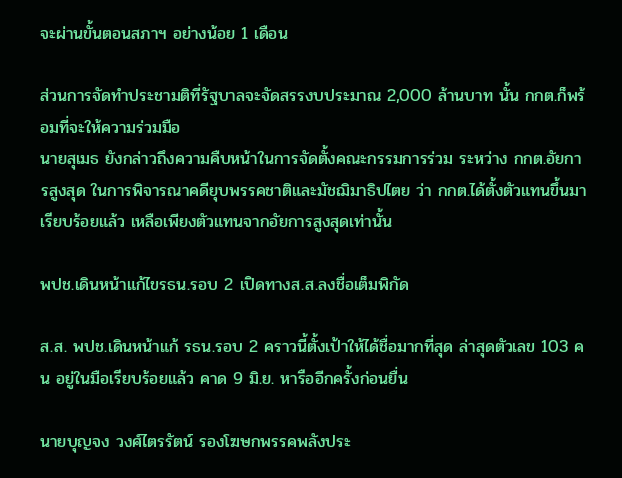จะผ่านขั้นตอนสภาฯ อย่างน้อย 1 เดือน

ส่วนการจัดทำประชามติที่รัฐบาลจะจัดสรรงบประมาณ 2,000 ล้านบาท นั้น กกต.ก็พร้อมที่จะให้ความร่วมมือ
นายสุเมธ ยังกล่าวถึงความคืบหน้าในการจัดตั้งคณะกรรมการร่วม ระหว่าง กกต.อัยการสูงสุด ในการพิจารณาคดียุบพรรคชาติและมัชฌิมาธิปไตย ว่า กกต.ได้ตั้งตัวแทนขึ้นมาเรียบร้อยแล้ว เหลือเพียงตัวแทนจากอัยการสูงสุดเท่านั้น

พปช.เดินหน้าแก้ไขรธน.รอบ 2 เปิดทางส.ส.ลงชื่อเต็มพิกัด

ส.ส. พปช.เดินหน้าแก้ รธน.รอบ 2 คราวนี้ตั้งเป้าให้ได้ชื่อมากที่สุด ล่าสุดตัวเลข 103 คน อยู่ในมือเรียบร้อยแล้ว คาด 9 มิ.ย. หารืออีกครั้งก่อนยื่น

นายบุญจง วงศ์ไตรรัตน์ รองโฆษกพรรคพลังประ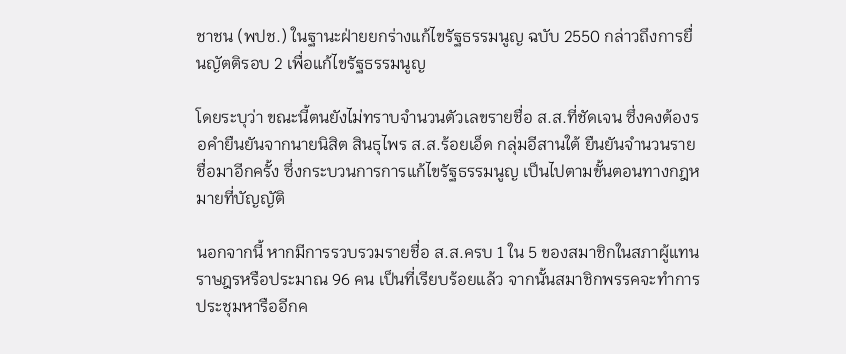ชาชน (พปช.) ในฐานะฝ่ายยกร่างแก้ไขรัฐธรรมนูญ ฉบับ 2550 กล่าวถึงการยื่นญัตติรอบ 2 เพื่อแก้ไขรัฐธรรมนูญ

โดยระบุว่า ขณะนี้ตนยังไม่ทราบจำนวนตัวเลขรายชื่อ ส.ส.ที่ชัดเจน ซึ่งคงต้องรอคำยืนยันจากนายนิสิต สินธุไพร ส.ส.ร้อยเอ็ด กลุ่มอีสานใต้ ยืนยันจำนวนรายชื่อมาอีกครั้ง ซึ่งกระบวนการการแก้ไขรัฐธรรมนูญ เป็นไปตามขั้นตอนทางกฎหมายที่บัญญัติ

นอกจากนี้ หากมีการรวบรวมรายชื่อ ส.ส.ครบ 1 ใน 5 ของสมาชิกในสภาผู้แทนราษฎรหรือประมาณ 96 คน เป็นที่เรียบร้อยแล้ว จากนั้นสมาชิกพรรคจะทำการประชุมหารืออีกค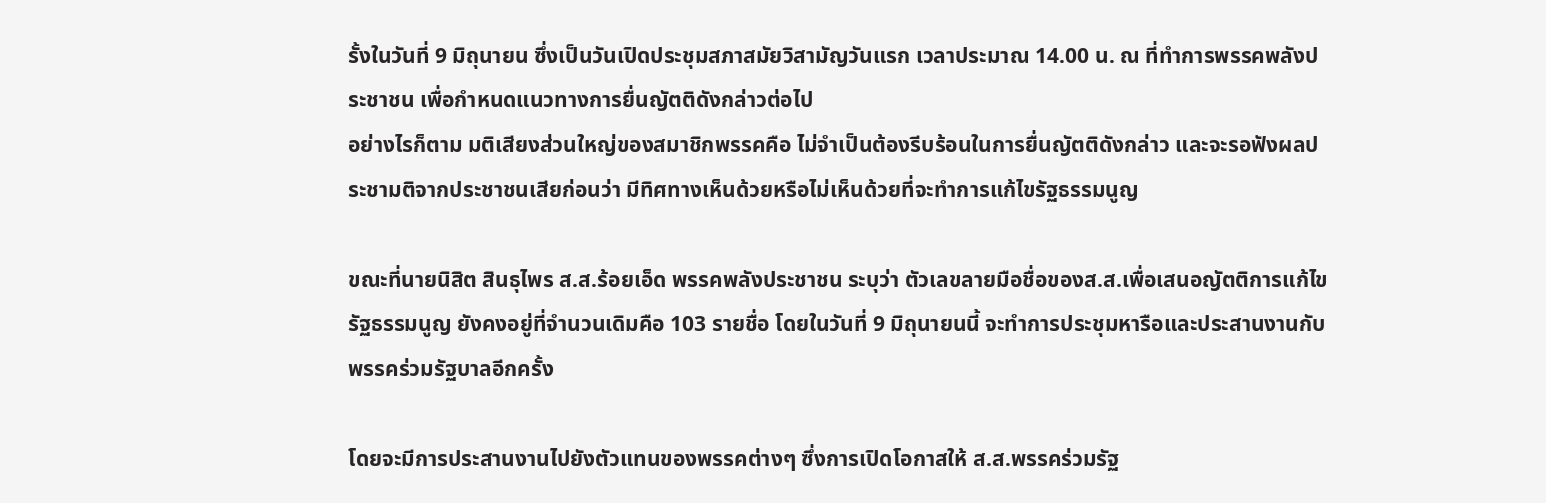รั้งในวันที่ 9 มิถุนายน ซึ่งเป็นวันเปิดประชุมสภาสมัยวิสามัญวันแรก เวลาประมาณ 14.00 น. ณ ที่ทำการพรรคพลังประชาชน เพื่อกำหนดแนวทางการยื่นญัตติดังกล่าวต่อไป
อย่างไรก็ตาม มติเสียงส่วนใหญ่ของสมาชิกพรรคคือ ไม่จำเป็นต้องรีบร้อนในการยื่นญัตติดังกล่าว และจะรอฟังผลประชามติจากประชาชนเสียก่อนว่า มีทิศทางเห็นด้วยหรือไม่เห็นด้วยที่จะทำการแก้ไขรัฐธรรมนูญ

ขณะที่นายนิสิต สินธุไพร ส.ส.ร้อยเอ็ด พรรคพลังประชาชน ระบุว่า ตัวเลขลายมือชื่อของส.ส.เพื่อเสนอญัตติการแก้ไขรัฐธรรมนูญ ยังคงอยู่ที่จำนวนเดิมคือ 103 รายชื่อ โดยในวันที่ 9 มิถุนายนนี้ จะทำการประชุมหารือและประสานงานกับพรรคร่วมรัฐบาลอีกครั้ง

โดยจะมีการประสานงานไปยังตัวแทนของพรรคต่างๆ ซึ่งการเปิดโอกาสให้ ส.ส.พรรคร่วมรัฐ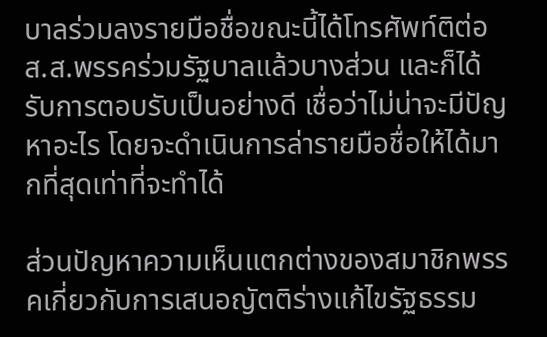บาลร่วมลงรายมือชื่อขณะนี้ได้โทรศัพท์ติต่อ ส.ส.พรรคร่วมรัฐบาลแล้วบางส่วน และก็ได้รับการตอบรับเป็นอย่างดี เชื่อว่าไม่น่าจะมีปัญหาอะไร โดยจะดำเนินการล่ารายมือชื่อให้ได้มากที่สุดเท่าที่จะทำได้

ส่วนปัญหาความเห็นแตกต่างของสมาชิกพรรคเกี่ยวกับการเสนอญัตติร่างแก้ไขรัฐธรรม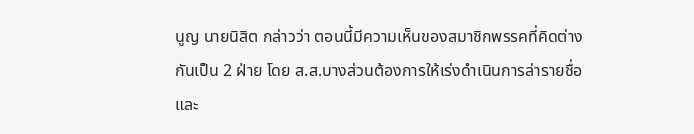นูญ นายนิสิต กล่าวว่า ตอนนี้มีความเห็นของสมาชิกพรรคที่คิดต่างกันเป็น 2 ฝ่าย โดย ส.ส.บางส่วนต้องการให้เร่งดำเนินการล่ารายชื่อ และ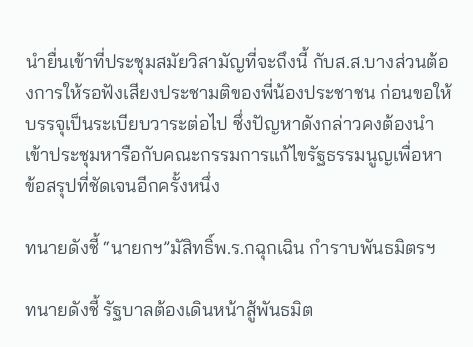นำยื่นเข้าที่ประชุมสมัยวิสามัญที่จะถึงนี้ กับส.ส.บางส่วนต้องการให้รอฟังเสียงประชามติของพี่น้องประชาชน ก่อนขอให้บรรจุเป็นระเบียบวาระต่อไป ซึ่งปัญหาดังกล่าวคงต้องนำเข้าประชุมหารือกับคณะกรรมการแก้ไขรัฐธรรมนูญเพื่อหาข้อสรุปที่ชัดเจนอีกครั้งหนึ่ง

ทนายดังชี้ “นายกฯ”มัสิทธิ์พ.ร.กฉุกเฉิน กำราบพันธมิตรฯ

ทนายดังชี้ รัฐบาลต้องเดินหน้าสู้พันธมิต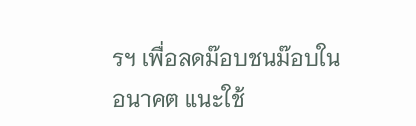รฯ เพื่อลดม๊อบชนม๊อบในอนาคต แนะใช้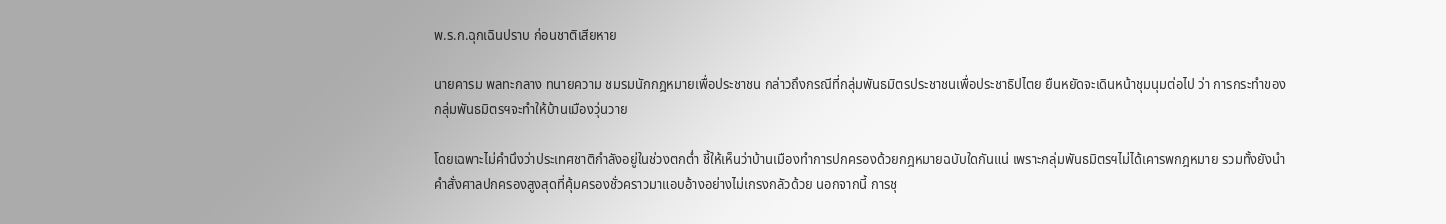พ.ร.ก.ฉุกเฉินปราบ ก่อนชาติเสียหาย

นายคารม พลทะกลาง ทนายความ ชมรมนักกฎหมายเพื่อประชาชน กล่าวถึงกรณีที่กลุ่มพันธมิตรประชาชนเพื่อประชาธิปไตย ยืนหยัดจะเดินหน้าชุมนุมต่อไป ว่า การกระทำของกลุ่มพันธมิตรฯจะทำให้บ้านเมืองวุ่นวาย

โดยเฉพาะไม่คำนึงว่าประเทศชาติกำลังอยู่ในช่วงตกต่ำ ชี้ให้เห็นว่าบ้านเมืองทำการปกครองด้วยกฎหมายฉบับใดกันแน่ เพราะกลุ่มพันธมิตรฯไม่ได้เคารพกฎหมาย รวมทั้งยังนำคำสั่งศาลปกครองสูงสุดที่คุ้มครองชั่วคราวมาแอบอ้างอย่างไม่เกรงกลัวด้วย นอกจากนี้ การชุ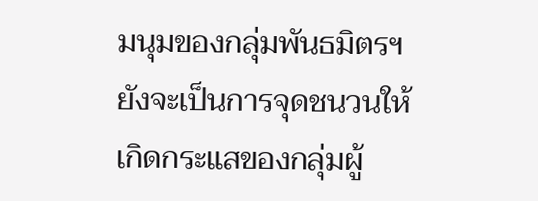มนุมของกลุ่มพันธมิตรฯยังจะเป็นการจุดชนวนให้เกิดกระแสของกลุ่มผู้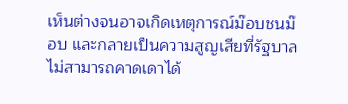เห็นต่างจนอาจเกิดเหตุการณ์ม๊อบชนม๊อบ และกลายเป็นความสูญเสียที่รัฐบาลไม่สามารถคาดเดาได้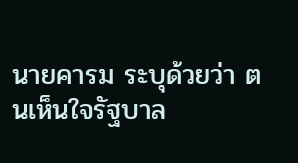นายคารม ระบุด้วยว่า ตนเห็นใจรัฐบาล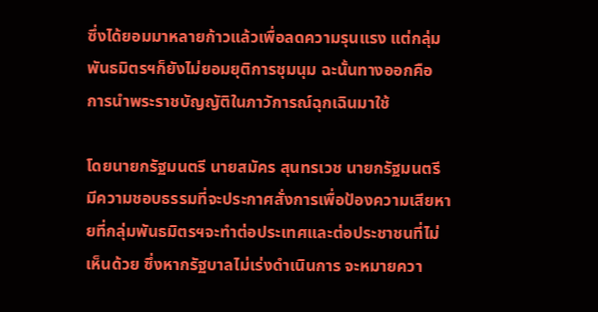ซึ่งได้ยอมมาหลายก้าวแล้วเพื่อลดความรุนแรง แต่กลุ่มพันธมิตรฯก็ยังไม่ยอมยุติการชุมนุม ฉะนั้นทางออกคือ การนำพระราชบัญญัติในภาวัการณ์ฉุกเฉินมาใช้

โดยนายกรัฐมนตรี นายสมัคร สุนทรเวช นายกรัฐมนตรี มีความชอบธรรมที่จะประกาศสั่งการเพื่อป้องความเสียหายที่กลุ่มพันธมิตรฯจะทำต่อประเทศและต่อประชาชนที่ไม่เห็นด้วย ซึ่งหากรัฐบาลไม่เร่งดำเนินการ จะหมายควา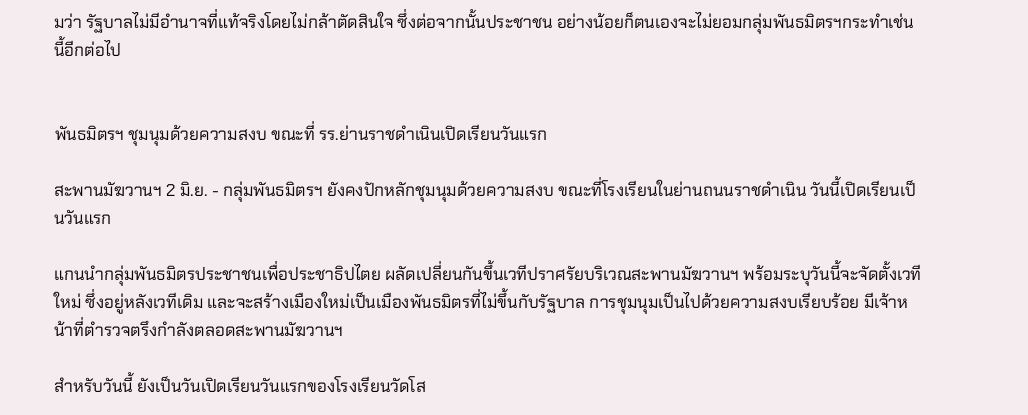มว่า รัฐบาลไม่มีอำนาจที่แท้จริงโดยไม่กล้าตัดสินใจ ซึ่งต่อจากนั้นประชาชน อย่างน้อยก็ตนเองจะไม่ยอมกลุ่มพันธมิตรฯกระทำเช่นนี้อีกต่อไป


พันธมิตรฯ ชุมนุมด้วยความสงบ ขณะที่ รร.ย่านราชดำเนินเปิดเรียนวันแรก

สะพานมัฆวานฯ 2 มิ.ย. - กลุ่มพันธมิตรฯ ยังคงปักหลักชุมนุมด้วยความสงบ ขณะที่โรงเรียนในย่านถนนราชดำเนิน วันนี้เปิดเรียนเป็นวันแรก

แกนนำกลุ่มพันธมิตรประชาชนเพื่อประชาธิปไตย ผลัดเปลี่ยนกันขึ้นเวทีปราศรัยบริเวณสะพานมัฆวานฯ พร้อมระบุวันนี้จะจัดตั้งเวทีใหม่ ซึ่งอยู่หลังเวทีเดิม และจะสร้างเมืองใหม่เป็นเมืองพันธมิตรที่ไม่ขึ้นกับรัฐบาล การชุมนุมเป็นไปด้วยความสงบเรียบร้อย มีเจ้าหน้าที่ตำรวจตรึงกำลังตลอดสะพานมัฆวานฯ

สำหรับวันนี้ ยังเป็นวันเปิดเรียนวันแรกของโรงเรียนวัดโส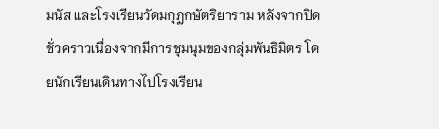มนัส และโรงเรียนวัดมกุฎกษัตริยาราม หลังจากปิดชั่วคราวเนื่องจากมีการชุมนุมของกลุ่มพันธิมิตร โดยนักเรียนเดินทางไปโรงเรียน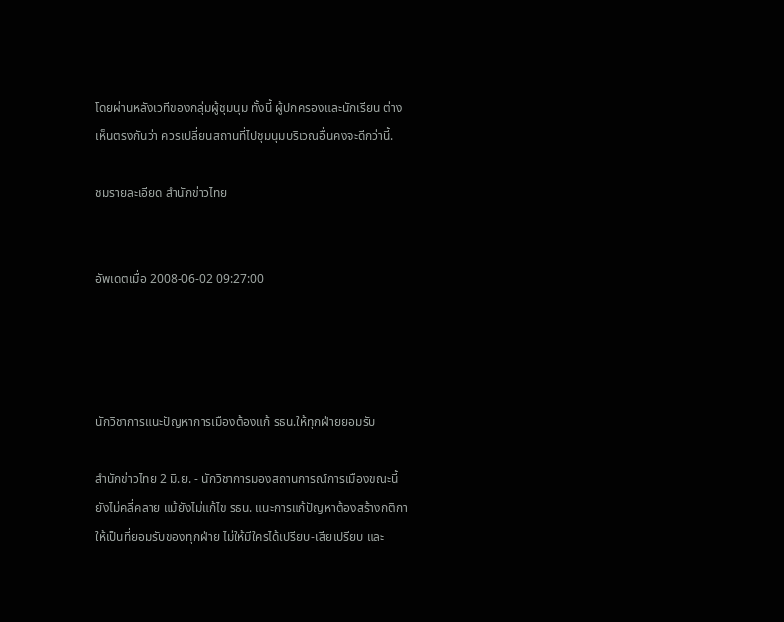โดยผ่านหลังเวทีของกลุ่มผู้ชุมนุม ทั้งนี้ ผู้ปกครองและนักเรียน ต่างเห็นตรงกันว่า ควรเปลี่ยนสถานที่ไปชุมนุมบริเวณอื่นคงจะดีกว่านี้.

ชมรายละเอียด สำนักข่าวไทย


อัพเดตเมื่อ 2008-06-02 09:27:00




นักวิชาการแนะปัญหาการเมืองต้องแก้ รธน.ให้ทุกฝ่ายยอมรับ

สำนักข่าวไทย 2 มิ.ย. - นักวิชาการมองสถานการณ์การเมืองขณะนี้ยังไม่คลี่คลาย แม้ยังไม่แก้ไข รธน. แนะการแก้ปัญหาต้องสร้างกติกาให้เป็นที่ยอมรับของทุกฝ่าย ไม่ให้มีใครได้เปรียบ-เสียเปรียบ และ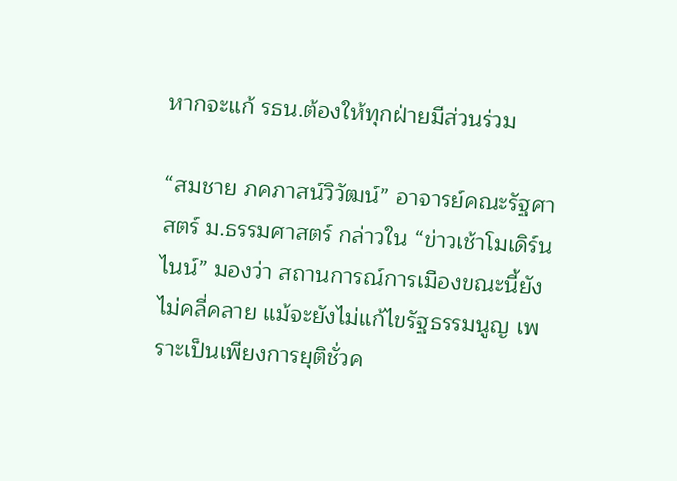หากจะแก้ รธน.ต้องให้ทุกฝ่ายมีส่วนร่วม

“สมชาย ภคภาสน์วิวัฒน์” อาจารย์คณะรัฐศาสตร์ ม.ธรรมศาสตร์ กล่าวใน “ข่าวเช้าโมเดิร์นไนน์” มองว่า สถานการณ์การเมืองขณะนี้ยังไม่คลี่คลาย แม้จะยังไม่แก้ไขรัฐธรรมนูญ เพราะเป็นเพียงการยุติชั่วค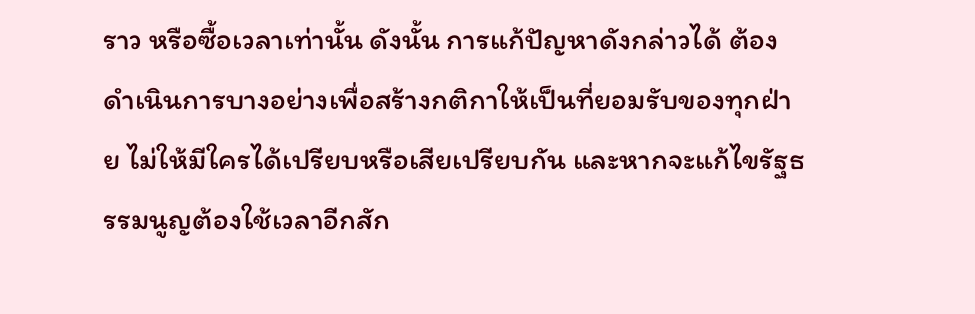ราว หรือซื้อเวลาเท่านั้น ดังนั้น การแก้ปัญหาดังกล่าวได้ ต้องดำเนินการบางอย่างเพื่อสร้างกติกาให้เป็นที่ยอมรับของทุกฝ่าย ไม่ให้มีใครได้เปรียบหรือเสียเปรียบกัน และหากจะแก้ไขรัฐธรรมนูญต้องใช้เวลาอีกสัก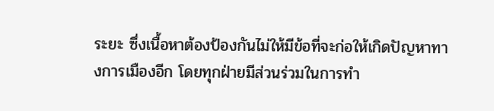ระยะ ซึ่งเนื้อหาต้องป้องกันไม่ให้มีข้อที่จะก่อให้เกิดปัญหาทางการเมืองอีก โดยทุกฝ่ายมีส่วนร่วมในการทำ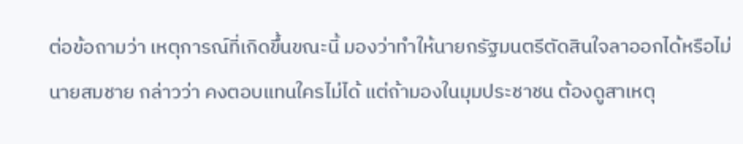ต่อข้อถามว่า เหตุการณ์ที่เกิดขึ้นขณะนี้ มองว่าทำให้นายกรัฐมนตรีตัดสินใจลาออกได้หรือไม่ นายสมชาย กล่าวว่า คงตอบแทนใครไม่ได้ แต่ถ้ามองในมุมประชาชน ต้องดูสาเหตุ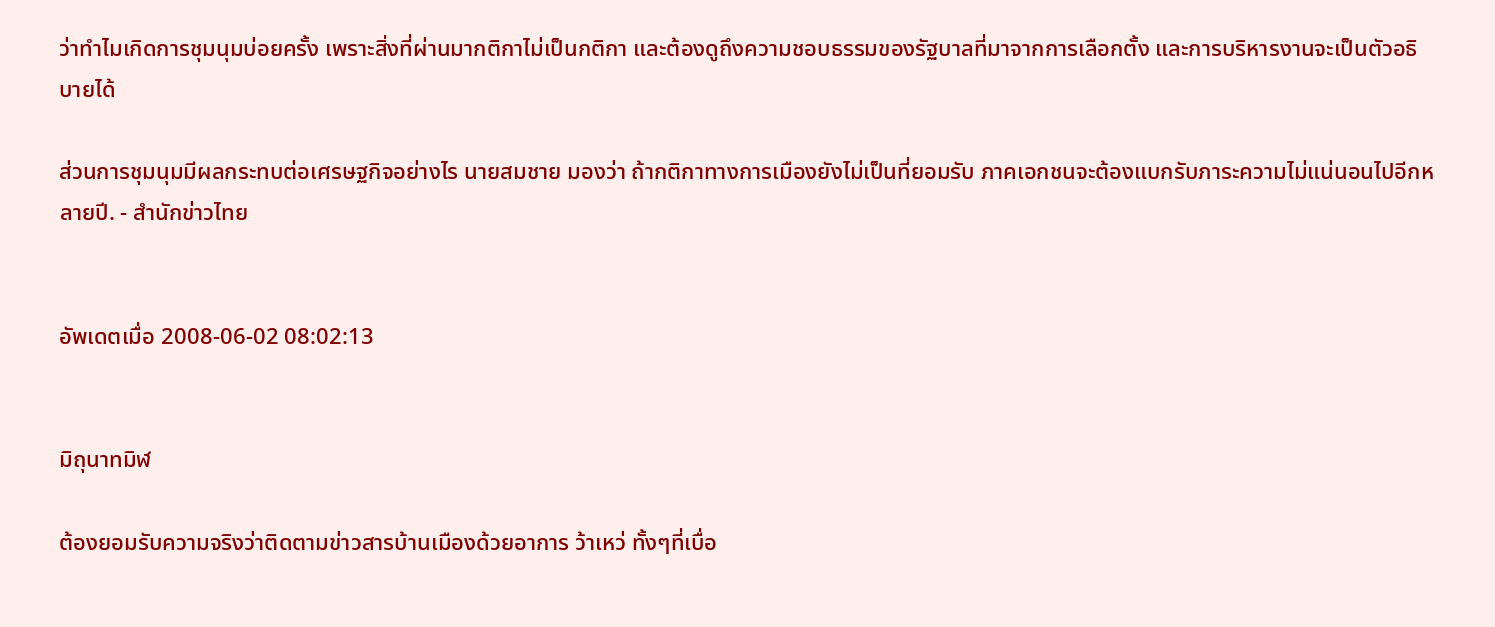ว่าทำไมเกิดการชุมนุมบ่อยครั้ง เพราะสิ่งที่ผ่านมากติกาไม่เป็นกติกา และต้องดูถึงความชอบธรรมของรัฐบาลที่มาจากการเลือกตั้ง และการบริหารงานจะเป็นตัวอธิบายได้

ส่วนการชุมนุมมีผลกระทบต่อเศรษฐกิจอย่างไร นายสมชาย มองว่า ถ้ากติกาทางการเมืองยังไม่เป็นที่ยอมรับ ภาคเอกชนจะต้องแบกรับภาระความไม่แน่นอนไปอีกหลายปี. - สำนักข่าวไทย


อัพเดตเมื่อ 2008-06-02 08:02:13


มิถุนาทมิฬ

ต้องยอมรับความจริงว่าติดตามข่าวสารบ้านเมืองด้วยอาการ ว้าเหว่ ทั้งๆที่เบื่อ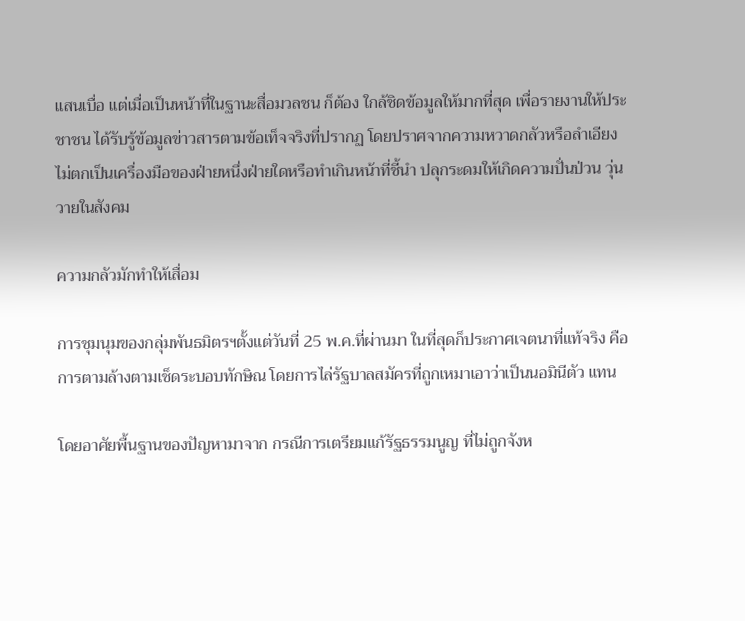แสนเบื่อ แต่เมื่อเป็นหน้าที่ในฐานะสื่อมวลชน ก็ต้อง ใกล้ชิดข้อมูลให้มากที่สุด เพื่อรายงานให้ประชาชน ได้รับรู้ข้อมูลข่าวสารตามข้อเท็จจริงที่ปรากฏ โดยปราศจากความหวาดกลัวหรือลำเอียง ไม่ตกเป็นเครื่องมือของฝ่ายหนึ่งฝ่ายใดหรือทำเกินหน้าที่ชี้นำ ปลุกระดมให้เกิดความปั่นป่วน วุ่นวายในสังคม

ความกลัวมักทำให้เสื่อม

การชุมนุมของกลุ่มพันธมิตรฯตั้งแต่วันที่ 25 พ.ค.ที่ผ่านมา ในที่สุดก็ประกาศเจตนาที่แท้จริง คือการตามล้างตามเช็ดระบอบทักษิณ โดยการไล่รัฐบาลสมัครที่ถูกเหมาเอาว่าเป็นนอมินีตัว แทน

โดยอาศัยพื้นฐานของปัญหามาจาก กรณีการเตรียมแก้รัฐธรรมนูญ ที่ไม่ถูกจังห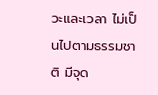วะและเวลา ไม่เป็นไปตามธรรมชาติ มีจุด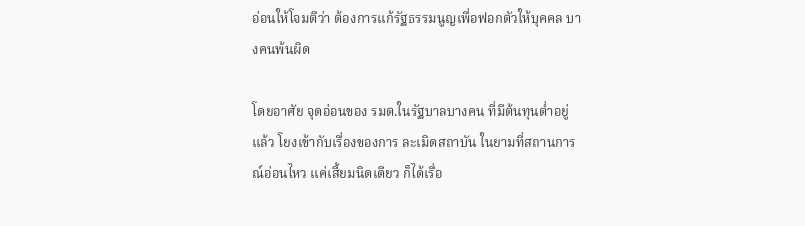อ่อนให้โจมตีว่า ต้องการแก้รัฐธรรมนูญเพื่อฟอกตัวให้บุคคล บางคนพ้นผิด

โดยอาศัย จุดอ่อนของ รมต.ในรัฐบาลบางคน ที่มีต้นทุนต่ำอยู่แล้ว โยงเข้ากับเรื่องของการ ละเมิดสถาบัน ในยามที่สถานการณ์อ่อนไหว แค่เสี้ยมนิดเดียว ก็ได้เรื่อ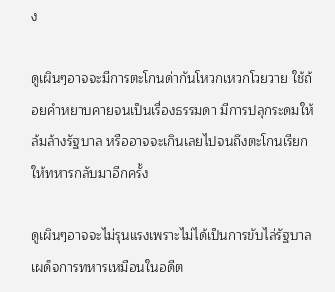ง

ดูเผินๆอาจจะมีการตะโกนด่ากันโหวกเหวกโวยวาย ใช้ถ้อยคำหยาบคายจนเป็นเรื่องธรรมดา มีการปลุกระดมให้ล้มล้างรัฐบาล หรืออาจจะเกินเลยไปจนถึงตะโกนเรียกให้ทหารกลับมาอีกครั้ง

ดูเผินๆอาจจะไม่รุนแรงเพราะไม่ได้เป็นการขับไล่รัฐบาลเผด็จการทหารเหมือนในอดีต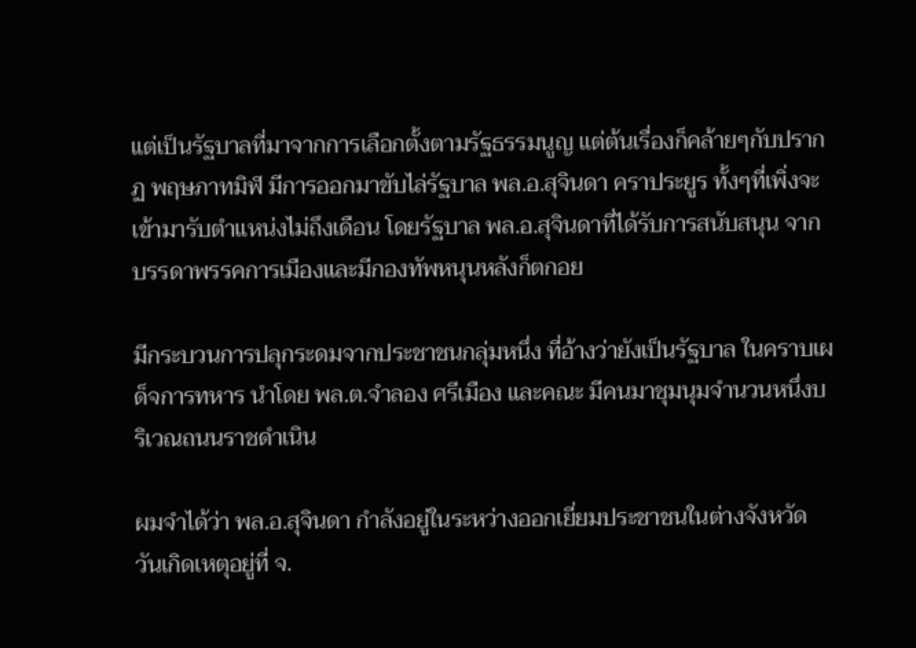แต่เป็นรัฐบาลที่มาจากการเลือกตั้งตามรัฐธรรมนูญ แต่ต้นเรื่องก็คล้ายๆกับปรากฏ พฤษภาทมิฬ มีการออกมาขับไล่รัฐบาล พล.อ.สุจินดา คราประยูร ทั้งๆที่เพิ่งจะเข้ามารับตำแหน่งไม่ถึงเดือน โดยรัฐบาล พล.อ.สุจินดาที่ได้รับการสนับสนุน จากบรรดาพรรคการเมืองและมีกองทัพหนุนหลังก็ตกอย

มีกระบวนการปลุกระดมจากประชาชนกลุ่มหนึ่ง ที่อ้างว่ายังเป็นรัฐบาล ในคราบเผด็จการทหาร นำโดย พล.ต.จำลอง ศรีเมือง และคณะ มีคนมาชุมนุมจำนวนหนึ่งบริเวณถนนราชดำเนิน

ผมจำได้ว่า พล.อ.สุจินดา กำลังอยู่ในระหว่างออกเยี่ยมประชาชนในต่างจังหวัด วันเกิดเหตุอยู่ที่ จ.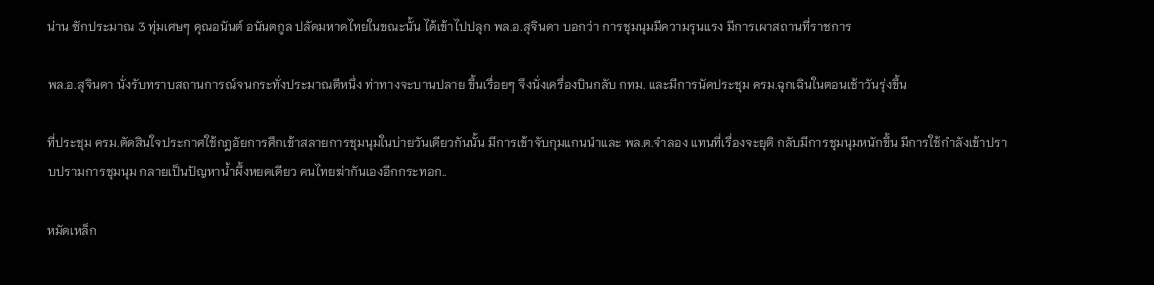น่าน ซักประมาณ 3 ทุ่มเศษๆ คุณอนันต์ อนันตกูล ปลัดมหาดไทยในขณะนั้น ได้เข้าไปปลุก พล.อ.สุจินดา บอกว่า การชุมนุมมีความรุนแรง มีการเผาสถานที่ราชการ

พล.อ.สุจินดา นั่งรับทราบสถานการณ์จนกระทั่งประมาณตีหนึ่ง ท่าทางจะบานปลาย ขึ้นเรื่อยๆ จึงนั่งเครื่องบินกลับ กทม. และมีการนัดประชุม ครม.ฉุกเฉินในตอนเช้าวันรุ่งขึ้น

ที่ประชุม ครม.ตัดสินใจประกาศใช้กฎอัยการศึกเข้าสลายการชุมนุมในบ่ายวันเดียวกันนั้น มีการเข้าจับกุมแกนนำและ พล.ต.จำลอง แทนที่เรื่องจะยุติ กลับมีการชุมนุมหนักขึ้น มีการใช้กำลังเข้าปราบปรามการชุมนุม กลายเป็นปัญหาน้ำผึ้งหยดเดียว คนไทยฆ่ากันเองอีกกระทอก..

หมัดเหล็ก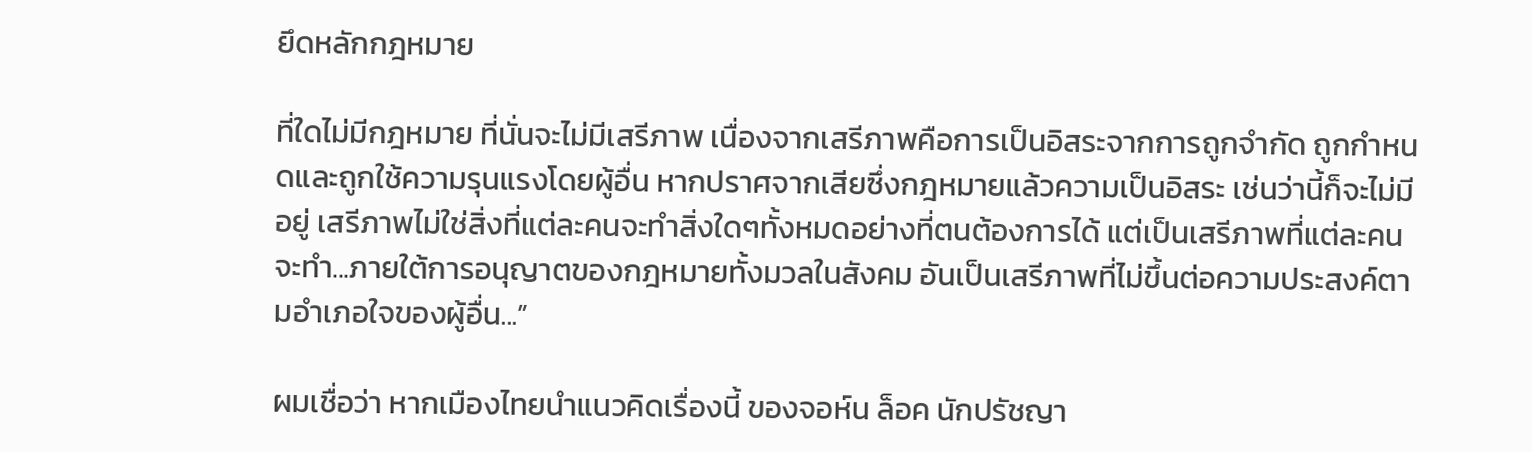ยึดหลักกฎหมาย

ที่ใดไม่มีกฎหมาย ที่นั่นจะไม่มีเสรีภาพ เนื่องจากเสรีภาพคือการเป็นอิสระจากการถูกจำกัด ถูกกำหนดและถูกใช้ความรุนแรงโดยผู้อื่น หากปราศจากเสียซึ่งกฎหมายแล้วความเป็นอิสระ เช่นว่านี้ก็จะไม่มีอยู่ เสรีภาพไม่ใช่สิ่งที่แต่ละคนจะทำสิ่งใดๆทั้งหมดอย่างที่ตนต้องการได้ แต่เป็นเสรีภาพที่แต่ละคนจะทำ...ภายใต้การอนุญาตของกฎหมายทั้งมวลในสังคม อันเป็นเสรีภาพที่ไม่ขึ้นต่อความประสงค์ตามอำเภอใจของผู้อื่น...”

ผมเชื่อว่า หากเมืองไทยนำแนวคิดเรื่องนี้ ของจอห์น ล็อค นักปรัชญา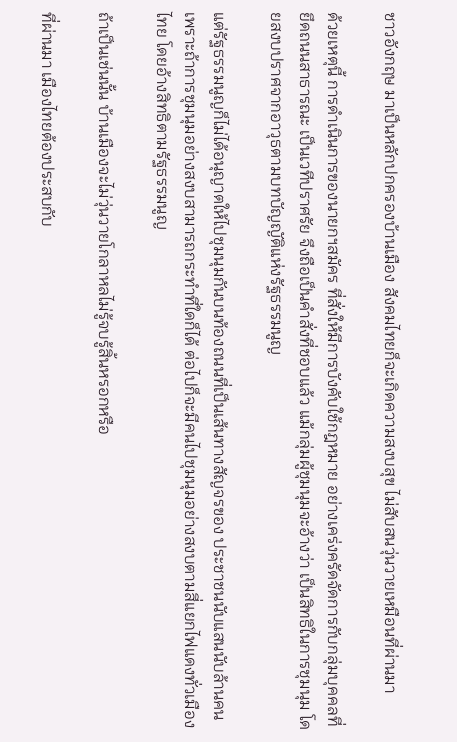ชาวอังกฤษ มาเป็นหลักปกครองบ้านเมือง สังคมไทยก็จะเกิดความสงบสุข ไม่สับสนวุ่นวายเหมือนที่ผ่านมา

ด้วยเหตุนี้ การดำเนินการของนายกฯสมัคร ที่สั่งให้มีการบังคับใช้กฎหมาย อย่างเคร่งครัดจัดการกับกลุ่มบุคคลที่ยึดถนนสาธารณะ เป็นเวทีปราศรัย จึงถือเป็นคำสั่งที่ชอบแล้ว แม้กลุ่มผู้ชุมนุมจะอ้างว่า เป็นสิทธิในการชุมนุม โดยสงบปราศจากอาวุธตามบทบัญญัติแห่งรัฐธรรมนูญ

แต่รัฐธรรมนูญก็ไม่ได้อนุญาตให้ไปชุมนุมกันบนท้องถนนที่เป็นเส้นทางสัญจรของ ประชาชนนับแสนนับล้านคน เพราะถ้าการชุมนุมอย่างสงบสามารถกระทำที่ใดก็ได้ ต่อไปก็จะมีคนไปชุมนุมอย่างสงบตามสี่แยกไฟแดงทั่วเมืองไทย โดยอ้างสิทธิตามรัฐธรรมนูญ

ถ้าเป็นเช่นนั้น บ้านเมืองจะไม่วุ่นวายโกลาหลไม่รู้จบรู้สิ้นหรอกหรือ

ที่ผ่านมา เมืองไทยต้องประสบกับ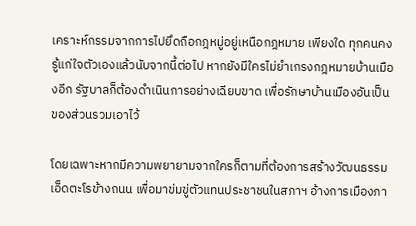เคราะห์กรรมจากการไปยึดถือกฎหมู่อยู่เหนือกฎหมาย เพียงใด ทุกคนคงรู้แก่ใจตัวเองแล้วนับจากนี้ต่อไป หากยังมีใครไม่ยำเกรงกฎหมายบ้านเมืองอีก รัฐบาลก็ต้องดำเนินการอย่างเฉียบขาด เพื่อรักษาบ้านเมืองอันเป็นของส่วนรวมเอาไว้

โดยเฉพาะหากมีความพยายามจากใครก็ตามที่ต้องการสร้างวัฒนธรรมเอ็ดตะโรข้างถนน เพื่อมาข่มขู่ตัวแทนประชาชนในสภาฯ อ้างการเมืองภา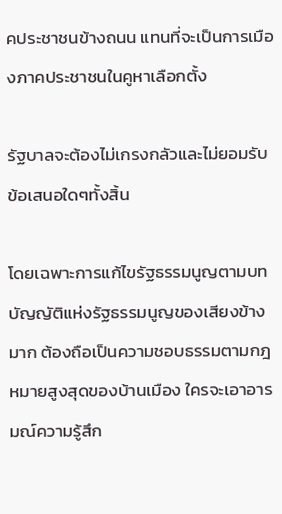คประชาชนข้างถนน แทนที่จะเป็นการเมืองภาคประชาชนในคูหาเลือกตั้ง

รัฐบาลจะต้องไม่เกรงกลัวและไม่ยอมรับข้อเสนอใดๆทั้งสิ้น

โดยเฉพาะการแก้ไขรัฐธรรมนูญตามบทบัญญัติแห่งรัฐธรรมนูญของเสียงข้างมาก ต้องถือเป็นความชอบธรรมตามกฎหมายสูงสุดของบ้านเมือง ใครจะเอาอารมณ์ความรู้สึก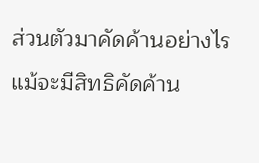ส่วนตัวมาคัดค้านอย่างไร แม้จะมีสิทธิคัดค้าน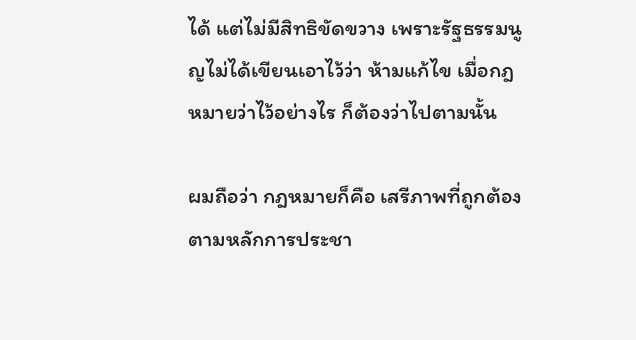ได้ แต่ไม่มีสิทธิขัดขวาง เพราะรัฐธรรมนูญไม่ได้เขียนเอาไว้ว่า ห้ามแก้ไข เมื่อกฎหมายว่าไว้อย่างไร ก็ต้องว่าไปตามนั้น

ผมถือว่า กฎหมายก็คือ เสรีภาพที่ถูกต้องตามหลักการประชา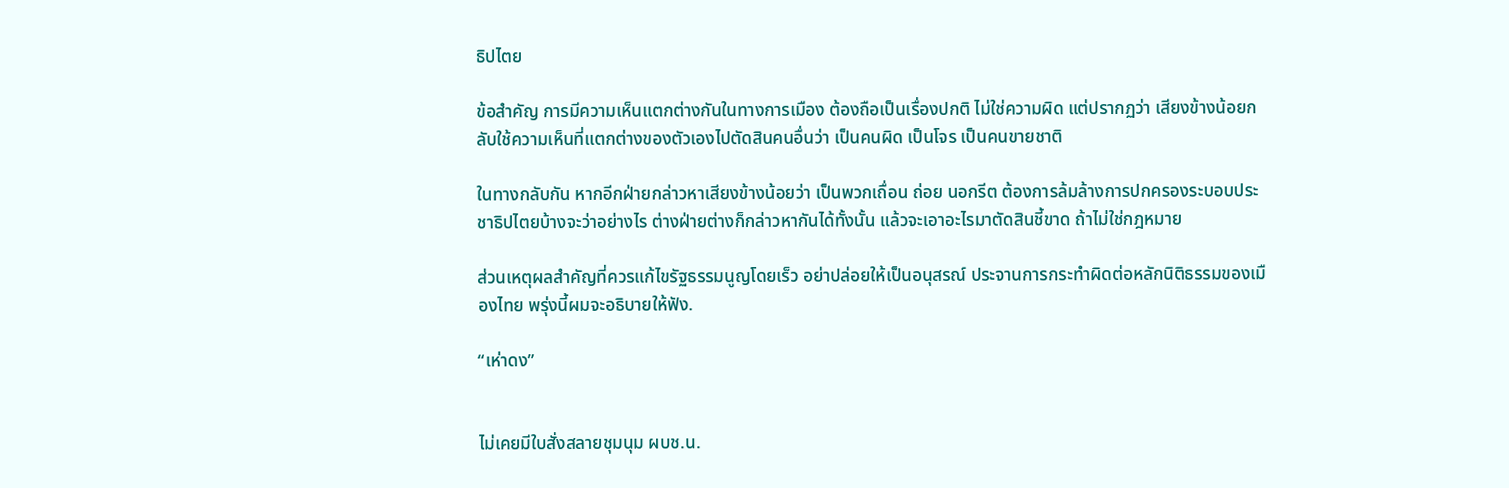ธิปไตย

ข้อสำคัญ การมีความเห็นแตกต่างกันในทางการเมือง ต้องถือเป็นเรื่องปกติ ไม่ใช่ความผิด แต่ปรากฏว่า เสียงข้างน้อยกลับใช้ความเห็นที่แตกต่างของตัวเองไปตัดสินคนอื่นว่า เป็นคนผิด เป็นโจร เป็นคนขายชาติ

ในทางกลับกัน หากอีกฝ่ายกล่าวหาเสียงข้างน้อยว่า เป็นพวกเถื่อน ถ่อย นอกรีต ต้องการล้มล้างการปกครองระบอบประชาธิปไตยบ้างจะว่าอย่างไร ต่างฝ่ายต่างก็กล่าวหากันได้ทั้งนั้น แล้วจะเอาอะไรมาตัดสินชี้ขาด ถ้าไม่ใช่กฎหมาย

ส่วนเหตุผลสำคัญที่ควรแก้ไขรัฐธรรมนูญโดยเร็ว อย่าปล่อยให้เป็นอนุสรณ์ ประจานการกระทำผิดต่อหลักนิติธรรมของเมืองไทย พรุ่งนี้ผมจะอธิบายให้ฟัง.

“เห่าดง”


ไม่เคยมีใบสั่งสลายชุมนุม ผบช.น.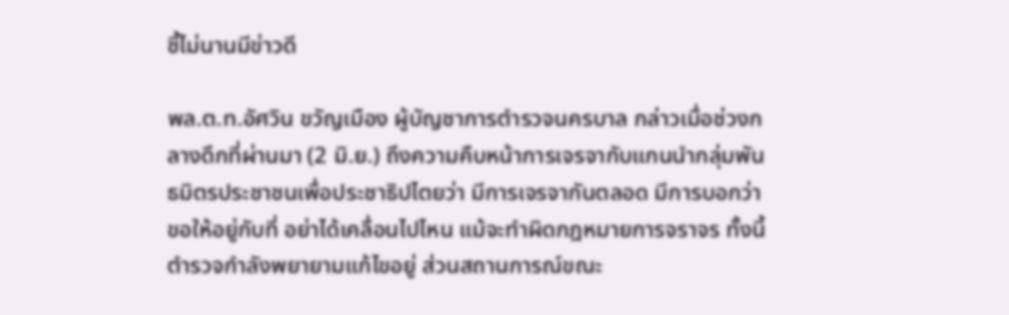ชี้ไม่นานมีข่าวดี

พล.ต.ท.อัศวิน ขวัญเมือง ผู้บัญชาการตำรวจนครบาล กล่าวเมื่อช่วงกลางดึกที่ผ่านมา (2 มิ.ย.) ถึงความคืบหน้าการเจรจากับแกนนำกลุ่มพันธมิตรประชาชนเพื่อประชาธิปไตยว่า มีการเจรจากันตลอด มีการบอกว่าขอให้อยู่กับที่ อย่าได้เคลื่อนไปไหน แม้จะทำผิดกฎหมายการจราจร ทั้งนี้ตำรวจกำลังพยายามแก้ไขอยู่ ส่วนสถานการณ์ขณะ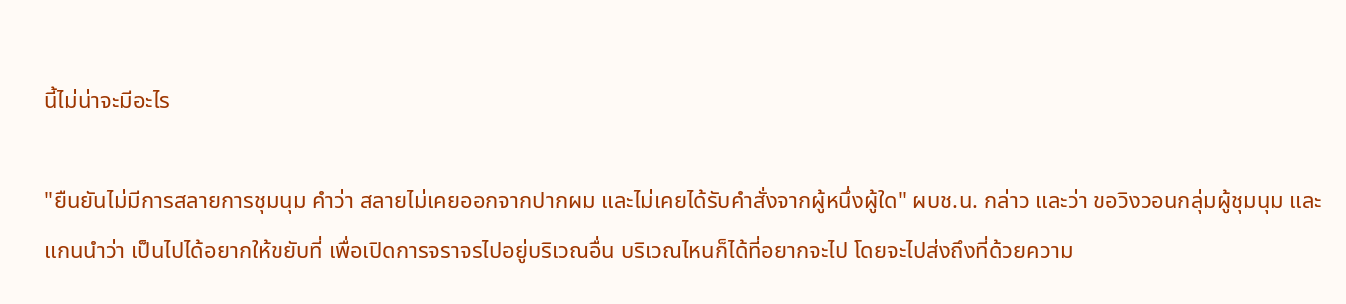นี้ไม่น่าจะมีอะไร

"ยืนยันไม่มีการสลายการชุมนุม คำว่า สลายไม่เคยออกจากปากผม และไม่เคยได้รับคำสั่งจากผู้หนึ่งผู้ใด" ผบช.น. กล่าว และว่า ขอวิงวอนกลุ่มผู้ชุมนุม และแกนนำว่า เป็นไปได้อยากให้ขยับที่ เพื่อเปิดการจราจรไปอยู่บริเวณอื่น บริเวณไหนก็ได้ที่อยากจะไป โดยจะไปส่งถึงที่ด้วยความ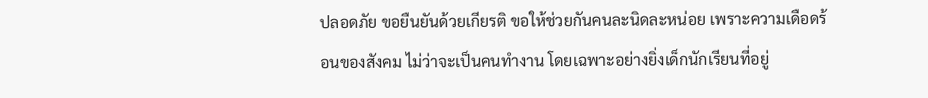ปลอดภัย ขอยืนยันด้วยเกียรติ ขอให้ช่วยกันคนละนิดละหน่อย เพราะความเดือดร้อนของสังคม ไม่ว่าจะเป็นคนทำงาน โดยเฉพาะอย่างยิ่งเด็กนักเรียนที่อยู่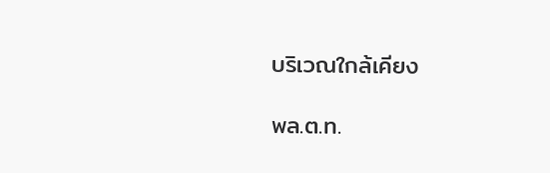บริเวณใกล้เคียง

พล.ต.ท.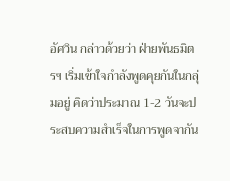อัศวิน กล่าวด้วยว่า ฝ่ายพันธมิตรฯ เริ่มเข้าใจกำลังพูดคุยกันในกลุ่มอยู่ คิดว่าประมาณ 1-2 วันจะประสบความสำเร็จในการพูดจากัน